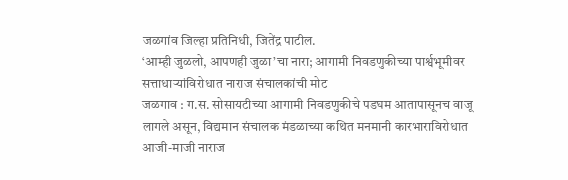जळगांव जिल्हा प्रतिनिधी, जितेंद्र पाटील.
‘आम्ही जुळलो, आपणही जुळा’चा नारा; आगामी निवडणुकीच्या पार्श्वभूमीवर सत्ताधाऱ्यांविरोधात नाराज संचालकांची मोट
जळगाव : ग.स. सोसायटीच्या आगामी निवडणुकीचे पडघम आतापासूनच वाजू लागले असून, विद्यमान संचालक मंडळाच्या कथित मनमानी कारभाराविरोधात आजी-माजी नाराज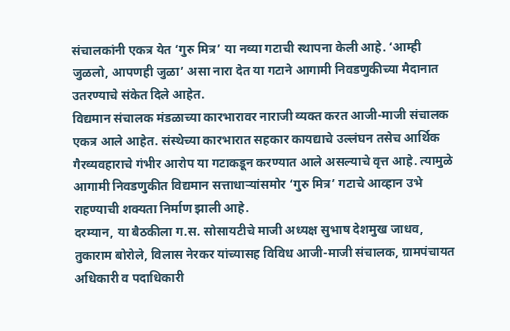संचालकांनी एकत्र येत ‘गुरु मित्र’ या नव्या गटाची स्थापना केली आहे. ‘आम्ही जुळलो, आपणही जुळा’ असा नारा देत या गटाने आगामी निवडणुकीच्या मैदानात उतरण्याचे संकेत दिले आहेत.
विद्यमान संचालक मंडळाच्या कारभारावर नाराजी व्यक्त करत आजी-माजी संचालक एकत्र आले आहेत. संस्थेच्या कारभारात सहकार कायद्याचे उल्लंघन तसेच आर्थिक गैरव्यवहाराचे गंभीर आरोप या गटाकडून करण्यात आले असल्याचे वृत्त आहे. त्यामुळे आगामी निवडणुकीत विद्यमान सत्ताधाऱ्यांसमोर ‘गुरु मित्र’ गटाचे आव्हान उभे राहण्याची शक्यता निर्माण झाली आहे.
दरम्यान, या बैठकीला ग.स. सोसायटीचे माजी अध्यक्ष सुभाष देशमुख जाधव, तुकाराम बोरोले, विलास नेरकर यांच्यासह विविध आजी-माजी संचालक, ग्रामपंचायत अधिकारी व पदाधिकारी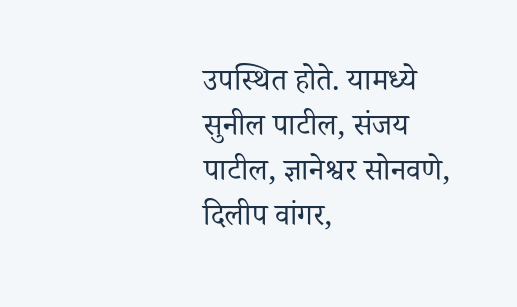उपस्थित होते. यामध्ये सुनील पाटील, संजय पाटील, ज्ञानेश्वर सोनवणे, दिलीप वांगर,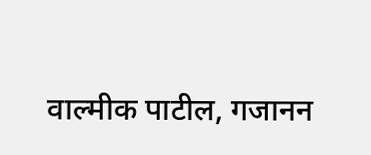वाल्मीक पाटील, गजानन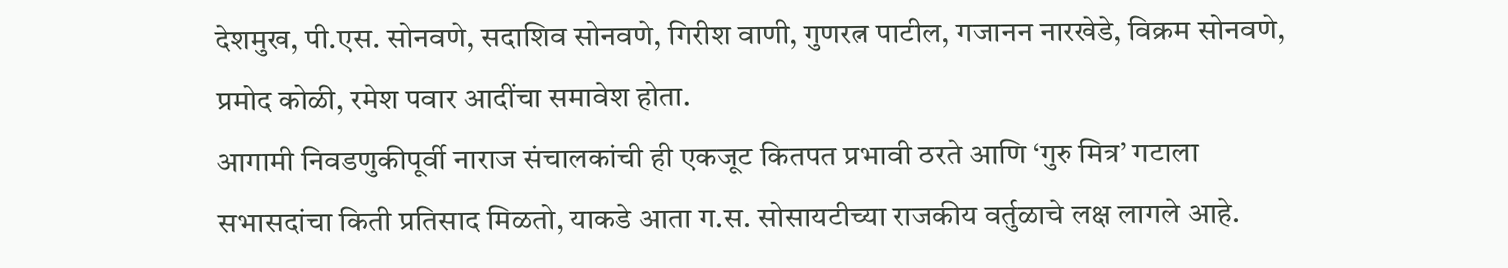देशमुख, पी.एस. सोनवणे, सदाशिव सोनवणे, गिरीश वाणी, गुणरत्न पाटील, गजानन नारखेडे, विक्रम सोनवणे, प्रमोद कोळी, रमेश पवार आदींचा समावेश होता.
आगामी निवडणुकीपूर्वी नाराज संचालकांची ही एकजूट कितपत प्रभावी ठरते आणि ‘गुरु मित्र’ गटाला सभासदांचा किती प्रतिसाद मिळतो, याकडे आता ग.स. सोसायटीच्या राजकीय वर्तुळाचे लक्ष लागले आहे.